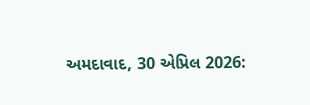અમદાવાદ, 30 એપ્રિલ 2026: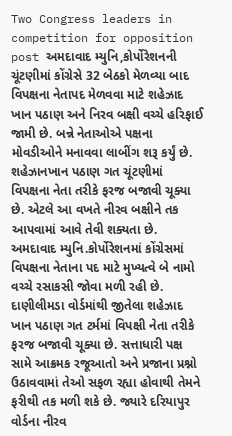Two Congress leaders in competition for opposition post અમદાવાદ મ્યુનિ,કોર્પોરેશનની ચૂંટણીમાં કોંગ્રેસે 32 બેઠકો મેળવ્યા બાદ વિપક્ષના નેતાપદ મેળવવા માટે શહેઝાદ ખાન પઠાણ અને નિરવ બક્ષી વચ્ચે હરિફાઈ જામી છે. બન્ને નેતાઓએ પક્ષના મોવડીઓને મનાવવા લાબીંગ શરૂ કર્યું છે. શહેઝાનખાન પઠાણ ગત ચૂંટણીમાં વિપક્ષના નેતા તરીકે ફરજ બજાવી ચૂક્યા છે. એટલે આ વખતે નીરવ બક્ષીને તક આપવામાં આવે તેવી શક્યતા છે.
અમદાવાદ મ્યુનિ.કોર્પોરેશનમાં કોંગ્રેસમાં વિપક્ષના નેતાના પદ માટે મુખ્યત્વે બે નામો વચ્ચે રસાકસી જોવા મળી રહી છે. દાણીલીમડા વોર્ડમાંથી જીતેલા શહેઝાદ ખાન પઠાણ ગત ટર્મમાં વિપક્ષી નેતા તરીકે ફરજ બજાવી ચૂક્યા છે. સત્તાધારી પક્ષ સામે આક્રમક રજૂઆતો અને પ્રજાના પ્રશ્નો ઉઠાવવામાં તેઓ સફળ રહ્યા હોવાથી તેમને ફરીથી તક મળી શકે છે. જ્યારે દરિયાપુર વોર્ડના નીરવ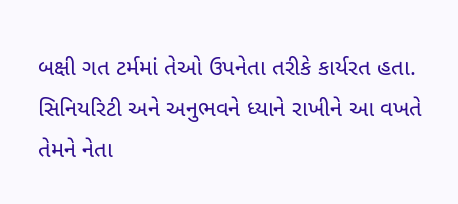બક્ષી ગત ટર્મમાં તેઓ ઉપનેતા તરીકે કાર્યરત હતા. સિનિયરિટી અને અનુભવને ધ્યાને રાખીને આ વખતે તેમને નેતા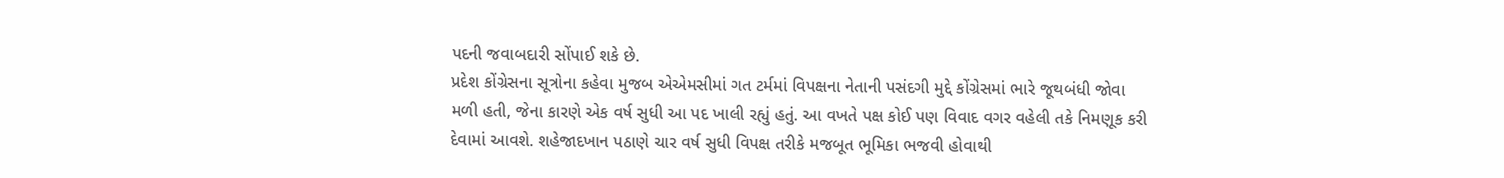પદની જવાબદારી સોંપાઈ શકે છે.
પ્રદેશ કોંગ્રેસના સૂત્રોના કહેવા મુજબ એએમસીમાં ગત ટર્મમાં વિપક્ષના નેતાની પસંદગી મુદ્દે કોંગ્રેસમાં ભારે જૂથબંધી જોવા મળી હતી, જેના કારણે એક વર્ષ સુધી આ પદ ખાલી રહ્યું હતું. આ વખતે પક્ષ કોઈ પણ વિવાદ વગર વહેલી તકે નિમણૂક કરી દેવામાં આવશે. શહેજાદખાન પઠાણે ચાર વર્ષ સુધી વિપક્ષ તરીકે મજબૂત ભૂમિકા ભજવી હોવાથી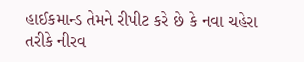હાઈકમાન્ડ તેમને રીપીટ કરે છે કે નવા ચહેરા તરીકે નીરવ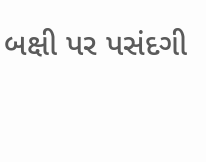બક્ષી પર પસંદગી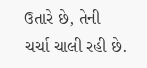ઉતારે છે, તેની ચર્ચા ચાલી રહી છે.